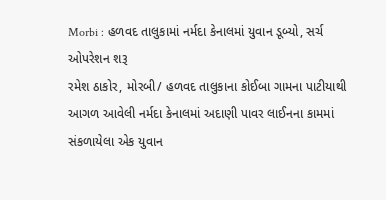Morbi : હળવદ તાલુકામાં નર્મદા કેનાલમાં યુવાન ડૂબ્યો, સર્ચ ઓપરેશન શરૂ
રમેશ ઠાકોર, મોરબી/ હળવદ તાલુકાના કોઈબા ગામના પાટીયાથી આગળ આવેલી નર્મદા કેનાલમાં અદાણી પાવર લાઈનના કામમાં સંકળાયેલા એક યુવાન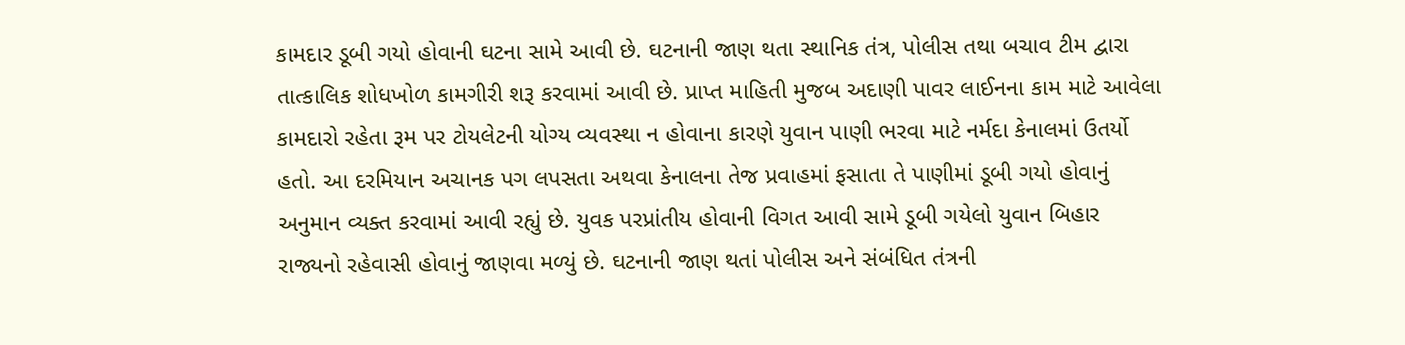કામદાર ડૂબી ગયો હોવાની ઘટના સામે આવી છે. ઘટનાની જાણ થતા સ્થાનિક તંત્ર, પોલીસ તથા બચાવ ટીમ દ્વારા તાત્કાલિક શોધખોળ કામગીરી શરૂ કરવામાં આવી છે. પ્રાપ્ત માહિતી મુજબ અદાણી પાવર લાઈનના કામ માટે આવેલા કામદારો રહેતા રૂમ પર ટોયલેટની યોગ્ય વ્યવસ્થા ન હોવાના કારણે યુવાન પાણી ભરવા માટે નર્મદા કેનાલમાં ઉતર્યો હતો. આ દરમિયાન અચાનક પગ લપસતા અથવા કેનાલના તેજ પ્રવાહમાં ફસાતા તે પાણીમાં ડૂબી ગયો હોવાનું અનુમાન વ્યક્ત કરવામાં આવી રહ્યું છે. યુવક પરપ્રાંતીય હોવાની વિગત આવી સામે ડૂબી ગયેલો યુવાન બિહાર રાજ્યનો રહેવાસી હોવાનું જાણવા મળ્યું છે. ઘટનાની જાણ થતાં પોલીસ અને સંબંધિત તંત્રની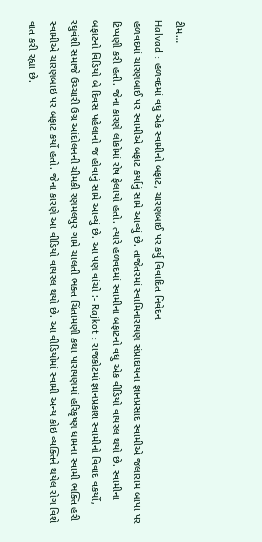ટીમ…
Halvad : હળવદમાં વધુ એક સ્વામીનો બફાટ, ચારણબાઈ પર કર્યુ વિવાદિત નિવેદન
હળવદમાં ચારણબાઈ પર સ્વામીએ બફાટ કર્યાનું સામે આવ્યું છે. તાજેતરમાં સ્વામિનારાયણ સંપ્રાદાયના જ્ઞાનપ્રસાદ સ્વામીએ જલારામ બાપા પર ટિપ્પણી કરી હતી. જેના કારણે લોકોમાં રોષ ફેલાયો હતો. ત્યારે હળવદમાં સ્વામીના બફાટનો વધુ એક વીડિયો વાયરલ થયો છે. સ્વામીના બફાટનો વિડિયો બે દિવસ પહેલાનો જ હોવાનું સામે આવ્યું છે. આ પણ વાંચો :- Rajkot : રાજકોટમાં જ્ઞાનપ્રકાશ સ્વામીનો વિવાદ વકર્યો, રઘુવંશી સમાજે ઉચ્ચારી ઉગ્ર આંદોલનની ચીમકી રણમલપુર ગામે ચાલતી ભક્ત ચિંતામણી કથા પારાયણમાં હરિકૃષ્ણ ધામના સ્વામી ભક્તિ હરી સ્વામીએ ચારણબાઇ પર બફાટ કર્યો હતો. જેના કારણે આ વીડિયો વાયરલ થયો છે. આ વીડિયોમાં સ્વામી અન્ય કોઇ વ્યક્તિને થયેલ રોગ વિશે વાત કરી રહ્યા છે.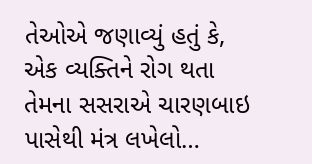તેઓએ જણાવ્યું હતું કે, એક વ્યક્તિને રોગ થતા તેમના સસરાએ ચારણબાઇ પાસેથી મંત્ર લખેલો…